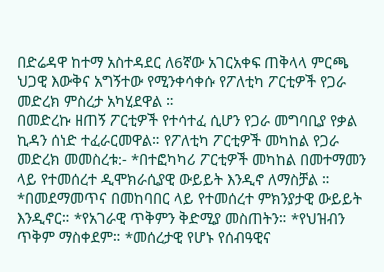በድሬዳዋ ከተማ አስተዳደር ለ6ኛው አገርአቀፍ ጠቅላላ ምርጫ ህጋዊ እውቅና አግኝተው የሚንቀሳቀሱ የፖለቲካ ፖርቲዎች የጋራ መድረክ ምስረታ አካሂደዋል ።
በመድረኩ ዘጠኝ ፖርቲዎች የተሳተፈ ሲሆን የጋራ መግባቢያ የቃል ኪዳን ሰነድ ተፈራርመዋል። የፖለቲካ ፖርቲዎች መካከል የጋራ መድረክ መመስረቱ:- *በተፎካካሪ ፖርቲዎች መካከል በመተማመን ላይ የተመሰረተ ዲሞክራሲያዊ ውይይት እንዲኖ ለማስቻል ። *በመደማመጥና በመከባበር ላይ የተመሰረተ ምክንያታዊ ውይይት እንዲኖር። *የአገራዊ ጥቅምን ቅድሚያ መስጠትን። *የህዝብን ጥቅም ማስቀደም። *መሰረታዊ የሆኑ የሰብዓዊና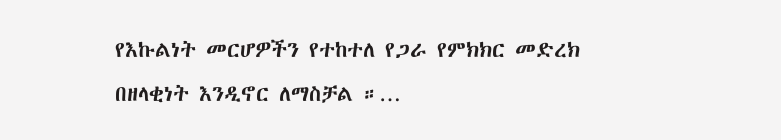የእኩልነት መርሆዎችን የተከተለ የጋራ የምክክር መድረክ በዘላቂነት እንዲኖር ለማስቻል ።…